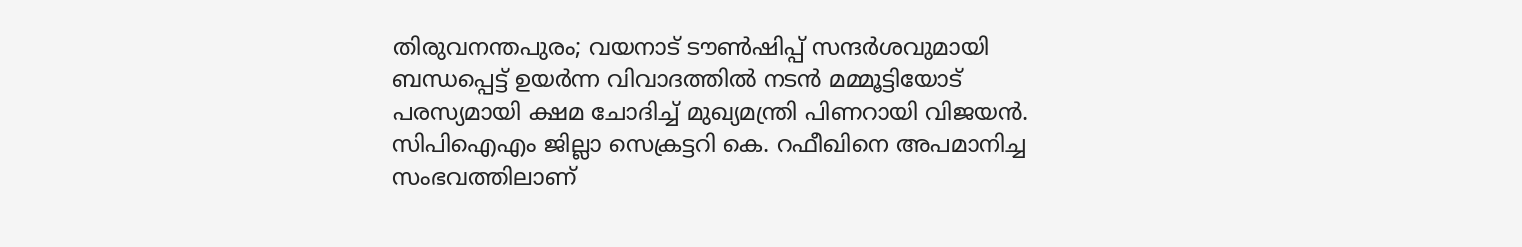തിരുവനന്തപുരം; വയനാട് ടൗൺഷിപ്പ് സന്ദർശവുമായി ബന്ധപ്പെട്ട് ഉയർന്ന വിവാദത്തിൽ നടൻ മമ്മൂട്ടിയോട് പരസ്യമായി ക്ഷമ ചോദിച്ച് മുഖ്യമന്ത്രി പിണറായി വിജയൻ. സിപിഐഎം ജില്ലാ സെക്രട്ടറി കെ. റഫീഖിനെ അപമാനിച്ച സംഭവത്തിലാണ്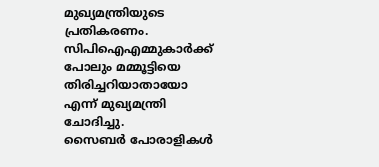മുഖ്യമന്ത്രിയുടെ പ്രതികരണം. സിപിഐഎമ്മുകാർക്ക് പോലും മമ്മൂട്ടിയെ തിരിച്ചറിയാതായോ എന്ന് മുഖ്യമന്ത്രി ചോദിച്ചു.
സൈബർ പോരാളികൾ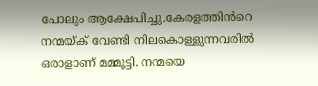പോലും ആക്ഷേപിച്ചു.കേരളത്തിൻറെ നന്മയ്ക് വേണ്ടി നിലകൊള്ളുന്നവരിൽ ഒരാളാണ് മമ്മൂട്ടി. നന്മയെ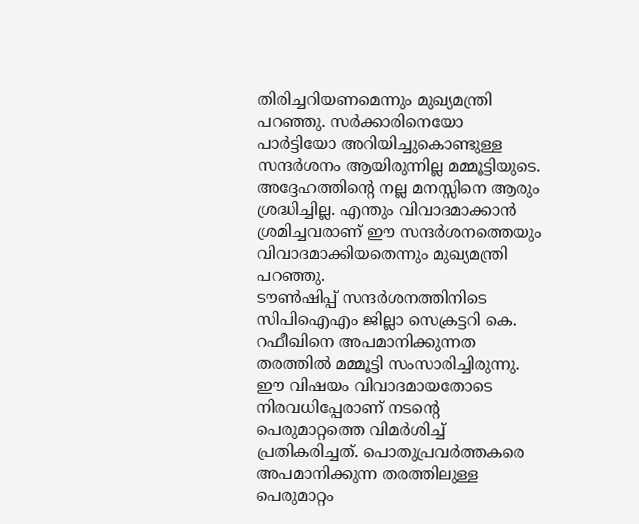തിരിച്ചറിയണമെന്നും മുഖ്യമന്ത്രി പറഞ്ഞു. സർക്കാരിനെയോ പാർട്ടിയോ അറിയിച്ചുകൊണ്ടുള്ള സന്ദർശനം ആയിരുന്നില്ല മമ്മൂട്ടിയുടെ. അദ്ദേഹത്തിന്റെ നല്ല മനസ്സിനെ ആരും ശ്രദ്ധിച്ചില്ല. എന്തും വിവാദമാക്കാൻ ശ്രമിച്ചവരാണ് ഈ സന്ദർശനത്തെയും വിവാദമാക്കിയതെന്നും മുഖ്യമന്ത്രി പറഞ്ഞു.
ടൗൺഷിപ്പ് സന്ദർശനത്തിനിടെ സിപിഐഎം ജില്ലാ സെക്രട്ടറി കെ. റഫീഖിനെ അപമാനിക്കുന്നത തരത്തിൽ മമ്മൂട്ടി സംസാരിച്ചിരുന്നു. ഈ വിഷയം വിവാദമായതോടെ നിരവധിപ്പേരാണ് നടന്റെ പെരുമാറ്റത്തെ വിമർശിച്ച് പ്രതികരിച്ചത്. പൊതുപ്രവർത്തകരെ അപമാനിക്കുന്ന തരത്തിലുള്ള പെരുമാറ്റം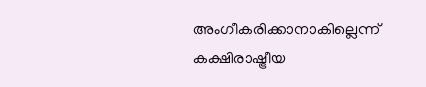അംഗീകരിക്കാനാകില്ലെന്ന് കക്ഷിരാഷ്ട്രീയ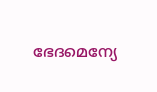ഭേദമെന്യേ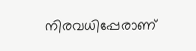നിരവധിപ്പേരാണ്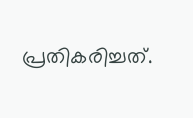പ്രതികരിച്ചത്.